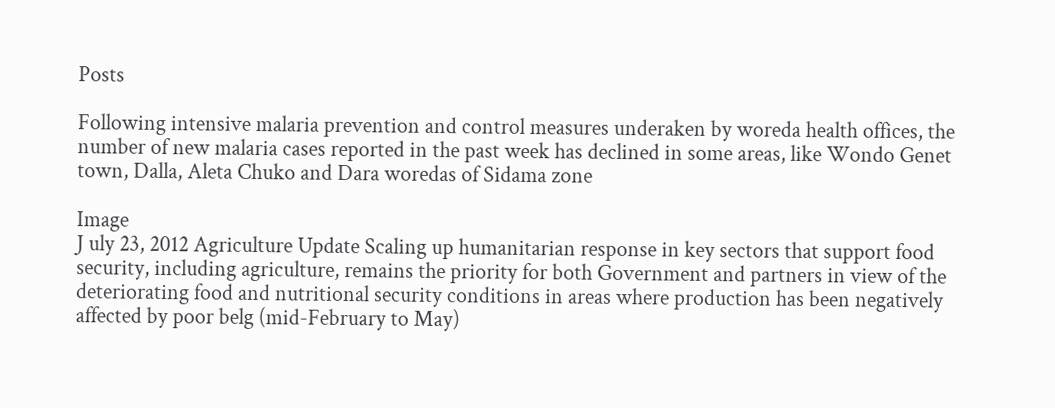Posts

Following intensive malaria prevention and control measures underaken by woreda health offices, the number of new malaria cases reported in the past week has declined in some areas, like Wondo Genet town, Dalla, Aleta Chuko and Dara woredas of Sidama zone

Image
J uly 23, 2012 Agriculture Update Scaling up humanitarian response in key sectors that support food security, including agriculture, remains the priority for both Government and partners in view of the deteriorating food and nutritional security conditions in areas where production has been negatively affected by poor belg (mid-February to May)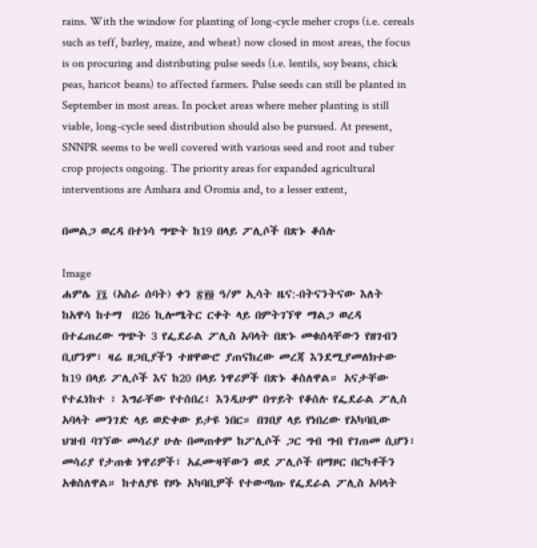rains. With the window for planting of long-cycle meher crops (i.e. cereals such as teff, barley, maize, and wheat) now closed in most areas, the focus is on procuring and distributing pulse seeds (i.e. lentils, soy beans, chick peas, haricot beans) to affected farmers. Pulse seeds can still be planted in September in most areas. In pocket areas where meher planting is still viable, long-cycle seed distribution should also be pursued. At present, SNNPR seems to be well covered with various seed and root and tuber crop projects ongoing. The priority areas for expanded agricultural interventions are Amhara and Oromia and, to a lesser extent,

በመልጋ ወረዳ በተነሳ ግጭት ከ19 በላይ ፖሊሶች በጽኑ ቆሰሉ

Image
ሐምሌ ፲፯ (አስራ ሰባት) ቀን ፳፻፬ ዓ/ም ኢሳት ዜና:-በትናንትናው እለት ከአዋሳ ከተማ  በ26 ኪሎሜትር ርቀት ላይ በምትገኘዋ ማልጋ ወረዳ  በተፈጠረው ግጭት 3 የፌደራል ፖሊስ አባላት በጽኑ መቁሰላቸውን የዘገብን ቢሆንም፣ ዛሬ ዘጋቢያችን ተዘዋውሮ ያጠናከረው መረጃ እንደሚያመለክተው ከ19 በላይ ፖሊሶች እና ከ20 በላይ ነዋሪዎች በጽኑ ቆስለዋል። አናታቸው የተፈነከተ ፣ እግራቸው የተሰበረ፣ እንዲሁም በጥይት የቆሰሉ የፌደራል ፖሊስ አባላት መንገድ ላይ ወድቀው ይታዩ ነበር። በገበያ ላይ የነበረው የአካባቢው ህዝብ ባገኘው መሳሪያ ሁሉ በመጠቀም ከፖሊሶች ጋር ግብ ግብ የገጠመ ሲሆን፣ መሳሪያ የታጠቁ ነዋሪዎች፣ አፈሙዛቸውን ወደ ፖሊሶች በማዞር በርካቶችን አቁስለዋል። ከተለያዩ የዞኑ አካባቢዎች የተውጣጡ የፌደራል ፖሊስ አባላት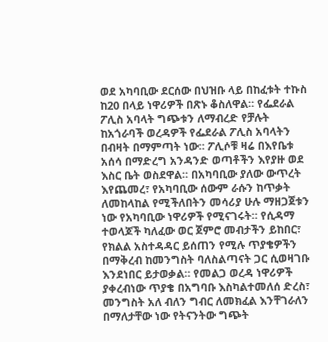ወደ አካባቢው ደርሰው በህዝቡ ላይ በከፈቱት ተኩስ ከ20 በላይ ነዋሪዎች በጽኑ ቆስለዋል። የፌደራል ፖሊስ አባላት ግጭቱን ለማብረድ የቻሉት ከአጎራባች ወረዳዎች የፌደራል ፖሊስ አባላትን በብዛት በማምጣት ነው። ፖሊሶቹ ዛሬ በእየቤቱ አሰሳ በማድረግ አንዳንድ ወጣቶችን እየያዙ ወደ እስር ቤት ወስደዋል። በአካባቢው ያለው ውጥረት እየጨመረ፣ የአካባቢው ሰውም ራሱን ከጥቃት ለመከላከል የሚችለበትን መሳሪያ ሁሉ ማዘጋጀቱን ነው የአካባቢው ነዋሪዎች የሚናገሩት። የሲዳማ ተወላጆች ካለፈው ወር ጀምሮ መብታችን ይከበር፣ የክልል አስተዳዳር ይሰጠን የሚሉ ጥያቄዎችን በማቅረብ ከመንግስት ባለስልጣናት ጋር ሲወዛገቡ እንደነበር ይታወቃል። የመልጋ ወረዳ ነዋሪዎች ያቀረብነው ጥያቄ በአግባቡ እስካልተመለሰ ድረስ፣ መንግስት አለ ብለን ግብር ለመክፈል እንቸገራለን በማለታቸው ነው የትናንትው ግጭት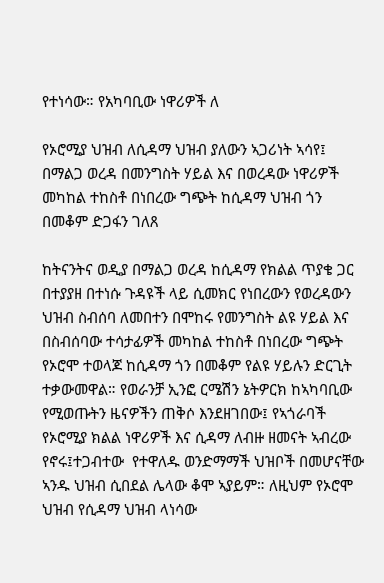የተነሳው። የአካባቢው ነዋሪዎች ለ

የኦሮሚያ ህዝብ ለሲዳማ ህዝብ ያለውን ኣጋሪነት ኣሳየ፤ በማልጋ ወረዳ በመንግስት ሃይል እና በወረዳው ነዋሪዎች መካከል ተከስቶ በነበረው ግጭት ከሲዳማ ህዝብ ጎን በመቆም ድጋፋን ገለጸ

ከትናንትና ወዲያ በማልጋ ወረዳ ከሲዳማ የክልል ጥያቄ ጋር በተያያዘ በተነሱ ጉዳዩች ላይ ሲመክር የነበረውን የወረዳውን ህዝብ ስብሰባ ለመበተን በሞከሩ የመንግስት ልዩ ሃይል እና በስብሰባው ተሳታፊዎች መካከል ተከስቶ በነበረው ግጭት የኦሮሞ ተወላጆ ከሲዳማ ጎን በመቆም የልዩ ሃይሉን ድርጊት ተቃውመዋል። የወራንቻ ኢንፎ ርሜሽን ኔትዎርክ ከኣካባቢው የሚወጡትን ዜናዎችን ጠቅሶ እንደዘገበው፤ የኣጎራባች የኦሮሚያ ክልል ነዋሪዎች እና ሲዳማ ለብዙ ዘመናት ኣብረው የኖሩ፤ተጋብተው  የተዋለዱ ወንድማማች ህዝቦች በመሆናቸው ኣንዱ ህዝብ ሲበደል ሌላው ቆሞ ኣያይም። ለዚህም የኦሮሞ ህዝብ የሲዳማ ህዝብ ላነሳው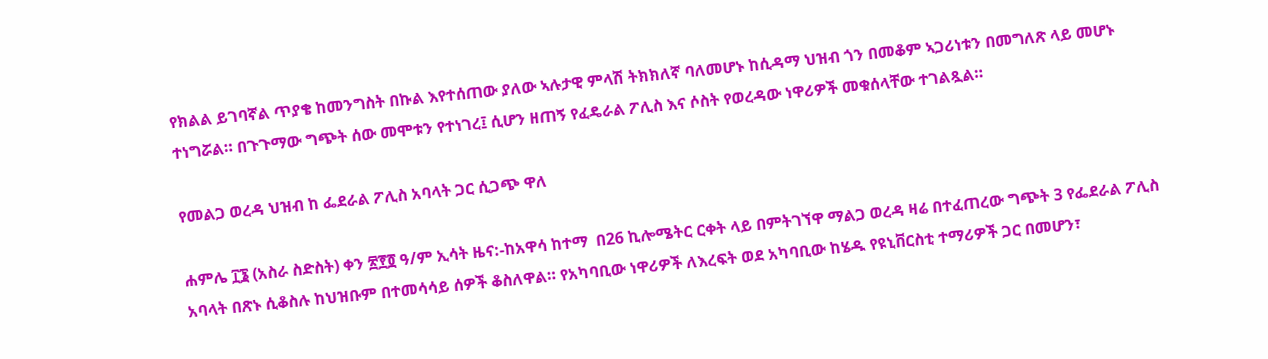የክልል ይገባኛል ጥያቄ ከመንግስት በኩል እየተሰጠው ያለው ኣሉታዊ ምላሽ ትክክለኛ ባለመሆኑ ከሲዳማ ህዝብ ጎን በመቆም ኣጋሪነቱን በመግለጽ ላይ መሆኑ ተነግሯል። በጉጉማው ግጭት ሰው መሞቱን የተነገረ፤ ሲሆን ዘጠኝ የፈዴራል ፖሊስ እና ሶስት የወረዳው ነዋሪዎች መቁሰላቸው ተገልጿል።

የመልጋ ወረዳ ህዝብ ከ ፌደራል ፖሊስ አባላት ጋር ሲጋጭ ዋለ

ሐምሌ ፲፮ (አስራ ስድስት) ቀን ፳፻፬ ዓ/ም ኢሳት ዜና:-ከአዋሳ ከተማ  በ26 ኪሎሜትር ርቀት ላይ በምትገኘዋ ማልጋ ወረዳ ዛሬ በተፈጠረው ግጭት 3 የፌደራል ፖሊስ አባላት በጽኑ ሲቆስሉ ከህዝቡም በተመሳሳይ ሰዎች ቆስለዋል። የአካባቢው ነዋሪዎች ለእረፍት ወደ አካባቢው ከሄዱ የዩኒቨርስቲ ተማሪዎች ጋር በመሆን፣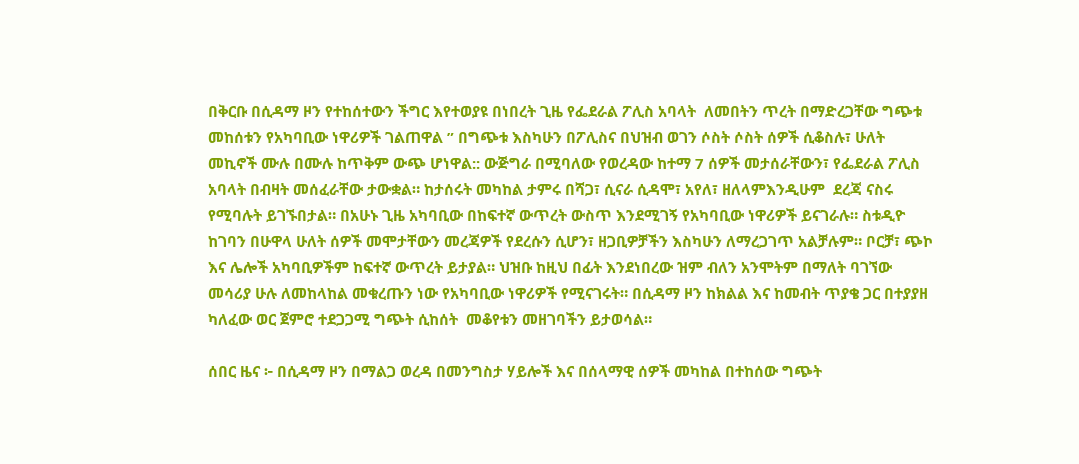በቅርቡ በሲዳማ ዞን የተከሰተውን ችግር እየተወያዩ በነበረት ጊዜ የፌደራል ፖሊስ አባላት  ለመበትን ጥረት በማድረጋቸው ግጭቱ መከሰቱን የአካባቢው ነዋሪዎች ገልጠዋል ” በግጭቱ እስካሁን በፖሊስና በህዝብ ወገን ሶስት ሶስት ሰዎች ሲቆስሉ፣ ሁለት መኪኖች ሙሉ በሙሉ ከጥቅም ውጭ ሆነዋል:: ውጅግራ በሚባለው የወረዳው ከተማ 7 ሰዎች መታሰራቸውን፣ የፌደራል ፖሊስ አባላት በብዛት መሰፈራቸው ታውቋል። ከታሰሩት መካከል ታምሩ በሻጋ፣ ሲናራ ሲዳሞ፣ አየለ፣ ዘለላምእንዲሁም  ደረጃ ናስሩ የሚባሉት ይገኙበታል። በአሁኑ ጊዜ አካባቢው በከፍተኛ ውጥረት ውስጥ እንደሚገኝ የአካባቢው ነዋሪዎች ይናገራሉ። ስቱዲዮ ከገባን በሁዋላ ሁለት ሰዎች መሞታቸውን መረጃዎች የደረሱን ሲሆን፣ ዘጋቢዎቻችን እስካሁን ለማረጋገጥ አልቻሉም። ቦርቻ፣ ጭኮ እና ሌሎች አካባቢዎችም ከፍተኛ ውጥረት ይታያል። ህዝቡ ከዚህ በፊት እንደነበረው ዝም ብለን አንሞትም በማለት ባገኘው መሳሪያ ሁሉ ለመከላከል መቁረጡን ነው የአካባቢው ነዋሪዎች የሚናገሩት። በሲዳማ ዞን ከክልል እና ከመብት ጥያቄ ጋር በተያያዘ ካለፈው ወር ጀምሮ ተደጋጋሚ ግጭት ሲከሰት  መቆየቱን መዘገባችን ይታወሳል።

ሰበር ዜና ፦ በሲዳማ ዞን በማልጋ ወረዳ በመንግስታ ሃይሎች እና በሰላማዊ ሰዎች መካከል በተከሰው ግጭት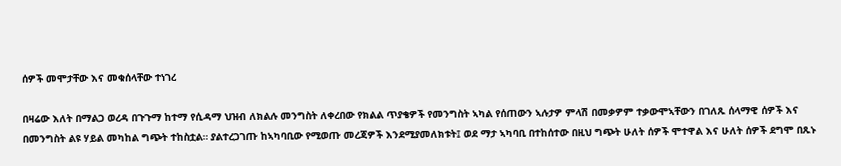ሰዎች መሞታቸው እና መቁሰላቸው ተነገረ

በዛሬው እለት በማልጋ ወረዳ በጉጉማ ከተማ የሲዳማ ህዝብ ለክልሉ መንግስት ለቀረበው የክልል ጥያቄዎች የመንግስት ኣካል የሰጠውን ኣሉታዎ ምላሽ በመቃዎም ተቃውሞኣቸውን በገለጹ ሰላማዊ ሰዎች እና በመንግስት ልዩ ሃይል መካከል ግጭት ተከስቷል። ያልተረጋገጡ ከኣካባቢው የሚወጡ መረጃዎች እንደሚያመለክቱት፤ ወደ ማታ ኣካባቢ በተከሰተው በዚህ ግጭት ሁለት ሰዎች ሞተዋል እና ሁለት ሰዎች ደግሞ በጹኑ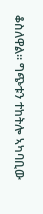ቆስለዋል። ግጭቱን ተከትሎ ኣካባቢው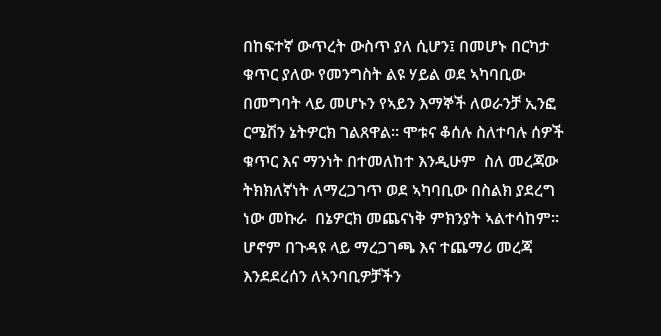በከፍተኛ ውጥረት ውስጥ ያለ ሲሆን፤ በመሆኑ በርካታ ቁጥር ያለው የመንግስት ልዩ ሃይል ወደ ኣካባቢው በመግባት ላይ መሆኑን የኣይን እማኞች ለወራንቻ ኢንፎ ርሜሽን ኔትዎርክ ገልጸዋል። ሞቱና ቆሰሉ ስለተባሉ ሰዎች ቁጥር እና ማንነት በተመለከተ እንዲሁም  ስለ መረጃው ትክክለኛነት ለማረጋገጥ ወደ ኣካባቢው በስልክ ያደረግ ነው መኩራ  በኔዎርክ መጨናነቅ ምክንያት ኣልተሳከም። ሆኖም በጉዳዩ ላይ ማረጋገጫ እና ተጨማሪ መረጃ እንደደረሰን ለኣንባቢዎቻችን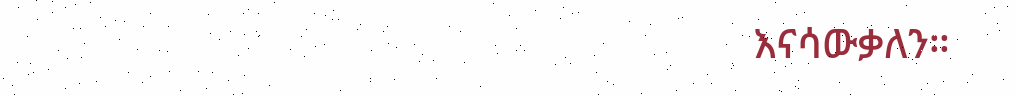እናሳውቃለን።